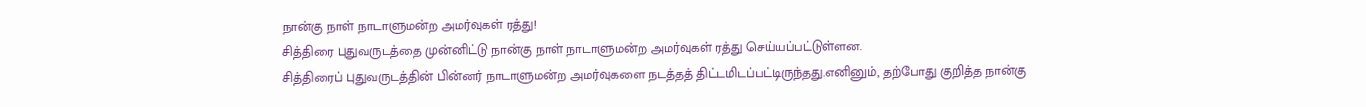நான்கு நாள் நாடாளுமன்ற அமர்வுகள் ரத்து!
சித்திரை புதுவருடத்தை முன்னிட்டு நான்கு நாள் நாடாளுமன்ற அமர்வுகள் ரத்து செய்யப்பட்டுள்ளன.
சித்திரைப் புதுவருடத்தின் பின்னர் நாடாளுமன்ற அமர்வுகளை நடத்தத் திட்டமிடப்பட்டிருந்தது.எனினும், தற்போது குறித்த நான்கு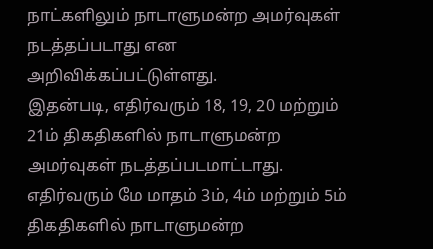நாட்களிலும் நாடாளுமன்ற அமர்வுகள் நடத்தப்படாது என அறிவிக்கப்பட்டுள்ளது.
இதன்படி, எதிர்வரும் 18, 19, 20 மற்றும் 21ம் திகதிகளில் நாடாளுமன்ற அமர்வுகள் நடத்தப்படமாட்டாது.
எதிர்வரும் மே மாதம் 3ம், 4ம் மற்றும் 5ம் திகதிகளில் நாடாளுமன்ற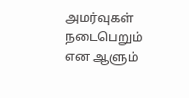அமர்வுகள் நடைபெறும் என ஆளும்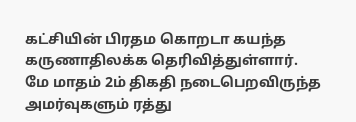கட்சியின் பிரதம கொறடா கயந்த கருணாதிலக்க தெரிவித்துள்ளார்.
மே மாதம் 2ம் திகதி நடைபெறவிருந்த அமர்வுகளும் ரத்து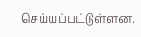செய்யப்பட்டுள்ளன.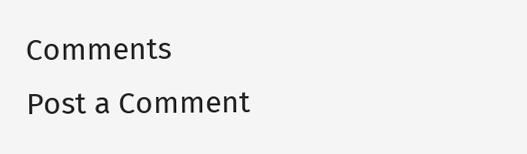Comments
Post a Comment